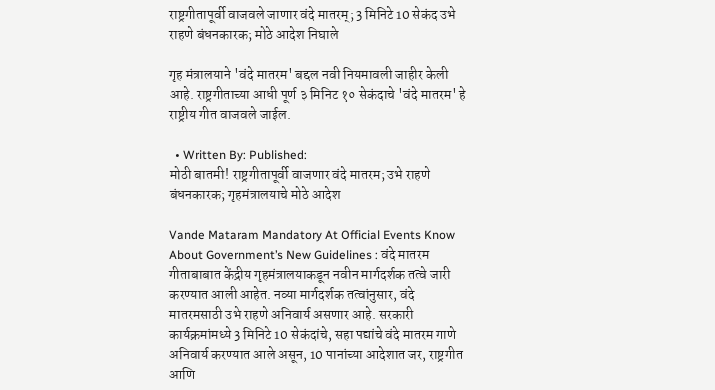राष्ट्रगीतापूर्वी वाजवले जाणार वंदे मातरम्; 3 मिनिटे 10 सेकंद उभे राहणे बंधनकारक; मोठे आदेश निघाले

गृह मंत्रालयाने 'वंदे मातरम' बद्दल नवी नियमावली जाहीर केली आहे. राष्ट्रगीताच्या आधी पूर्ण ३ मिनिट १० सेकंदाचे 'वंदे मातरम' हे राष्ट्रीय गीत वाजवले जाईल.

  • Written By: Published:
मोठी बातमी! राष्ट्रगीतापूर्वी वाजणार वंदे मातरम; उभे राहणे बंधनकारक; गृहमंत्रालयाचे मोठे आदेश

Vande Mataram Mandatory At Official Events Know About Government’s New Guidelines : वंदे मातरम गीताबाबात केंद्रीय गृहमंत्रालयाकडून नवीन मार्गदर्शक तत्वे जारी करण्यात आली आहेत. नव्या मार्गदर्शक तत्वांनुसार, वंदे मातरमसाठी उभे राहणे अनिवार्य असणार आहे. सरकारी कार्यक्रमांमध्ये 3 मिनिटे 10 सेकंदांचे, सहा पद्यांचे वंदे मातरम गाणे अनिवार्य करण्यात आले असून, 10 पानांच्या आदेशात जर, राष्ट्रगीत आणि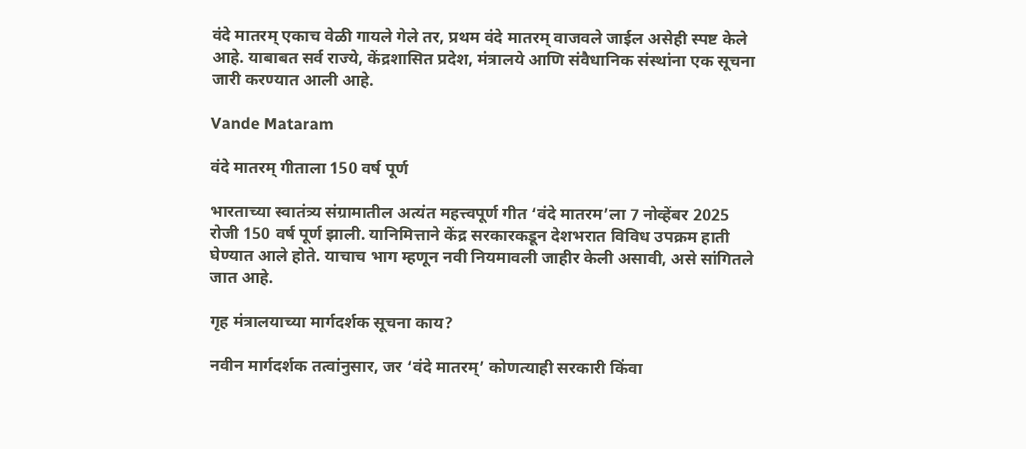वंदे मातरम् एकाच वेळी गायले गेले तर, प्रथम वंदे मातरम् वाजवले जाईल असेही स्पष्ट केले आहे. याबाबत सर्व राज्ये, केंद्रशासित प्रदेश, मंत्रालये आणि संवैधानिक संस्थांना एक सूचना जारी करण्यात आली आहे.

Vande Mataram

वंदे मातरम् गीताला 150 वर्ष पूर्ण

भारताच्या स्वातंत्र्य संग्रामातील अत्यंत महत्त्वपूर्ण गीत ‘वंदे मातरम’ला 7 नोव्हेंबर 2025 रोजी 150 वर्ष पूर्ण झाली. यानिमित्ताने केंद्र सरकारकडून देशभरात विविध उपक्रम हाती घेण्यात आले होते. याचाच भाग म्हणून नवी नियमावली जाहीर केली असावी, असे सांगितले जात आहे.

गृह मंत्रालयाच्या मार्गदर्शक सूचना काय?

नवीन मार्गदर्शक तत्वांनुसार, जर ‘वंदे मातरम्’ कोणत्याही सरकारी किंवा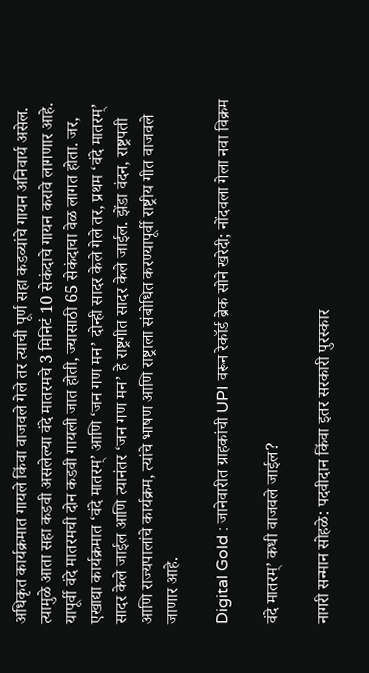अधिकृत कार्यक्रमात गायले किंवा वाजवले गेले तर त्याची पूर्ण सहा कडव्यांचे गायन अनिवार्य असेल. त्यामुळे आता सहा कडवी असलेल्या वंदे मातरमचे 3 मिनिटं 10 सेकंदाचे गायन करावे लागणार आहे. यापूर्वी वंदे मातरमची दोन कडवी गायली जात होती, ज्यासाठी 65 सेकंदाचा वेळ लागत होता. जर, एखाद्या कार्यक्रमात ‘वंदे मातरम्’ आणि ‘जन गण मन’ दोन्ही सादर केले गेले तर, प्रथम ‘वंदे मातरम्’ सादर केले जाईल आणि त्यानंतर ‘जन गण मन’ हे राष्ट्रगीत सादर केले जाईल. झेंडा वंदन, राष्ट्रपती आणि राज्यपालांचे कार्यक्रम, त्यांचे भाषण आणि राष्ट्राला संबोधित करण्यापूर्वी राष्ट्रीय गीत वाजवले जाणार आहे.

Digital Gold : जानेवारीत ग्राहकांची UPI वरून रेकॉर्ड ब्रेक सोने खरेदी; नोंदवला गेला नवा विक्रम

वंदे मातरम्’ कधी वाजवले जाईल?

नागरी सन्मान सोहळे: पदवीदान किंवा इतर सरकारी पुरस्कार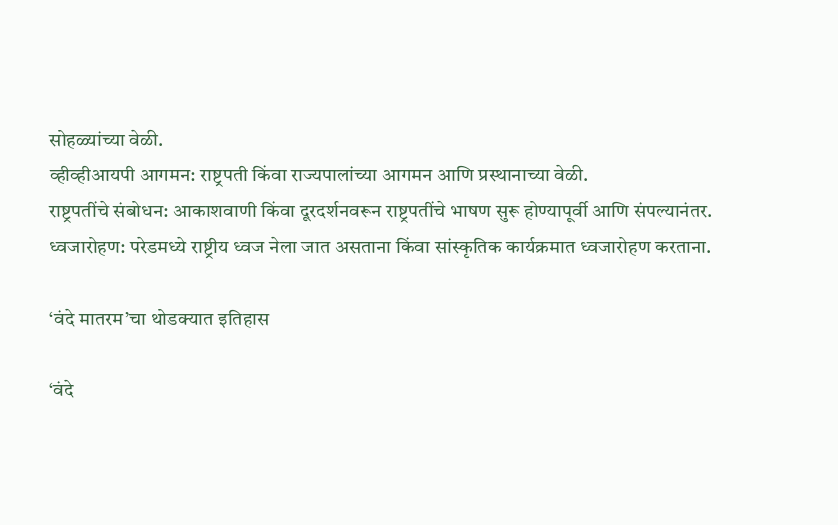सोहळ्यांच्या वेळी.
व्हीव्हीआयपी आगमन: राष्ट्रपती किंवा राज्यपालांच्या आगमन आणि प्रस्थानाच्या वेळी.
राष्ट्रपतींचे संबोधन: आकाशवाणी किंवा दूरदर्शनवरून राष्ट्रपतींचे भाषण सुरू होण्यापूर्वी आणि संपल्यानंतर.
ध्वजारोहण: परेडमध्ये राष्ट्रीय ध्वज नेला जात असताना किंवा सांस्कृतिक कार्यक्रमात ध्वजारोहण करताना.

‘वंदे मातरम’चा थोडक्यात इतिहास

‘वंदे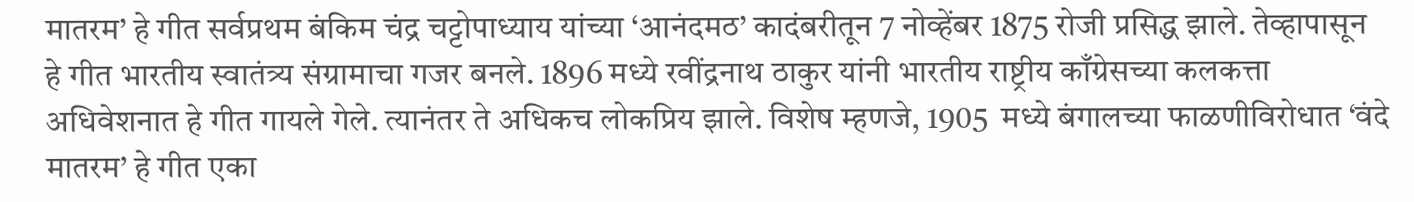मातरम’ हे गीत सर्वप्रथम बंकिम चंद्र चट्टोपाध्याय यांच्या ‘आनंदमठ’ कादंबरीतून 7 नोव्हेंबर 1875 रोजी प्रसिद्ध झाले. तेव्हापासून हे गीत भारतीय स्वातंत्र्य संग्रामाचा गजर बनले. 1896 मध्ये रवींद्रनाथ ठाकुर यांनी भारतीय राष्ट्रीय काँग्रेसच्या कलकत्ता अधिवेशनात हे गीत गायले गेले. त्यानंतर ते अधिकच लोकप्रिय झाले. विशेष म्हणजे, 1905  मध्ये बंगालच्या फाळणीविरोधात ‘वंदे मातरम’ हे गीत एका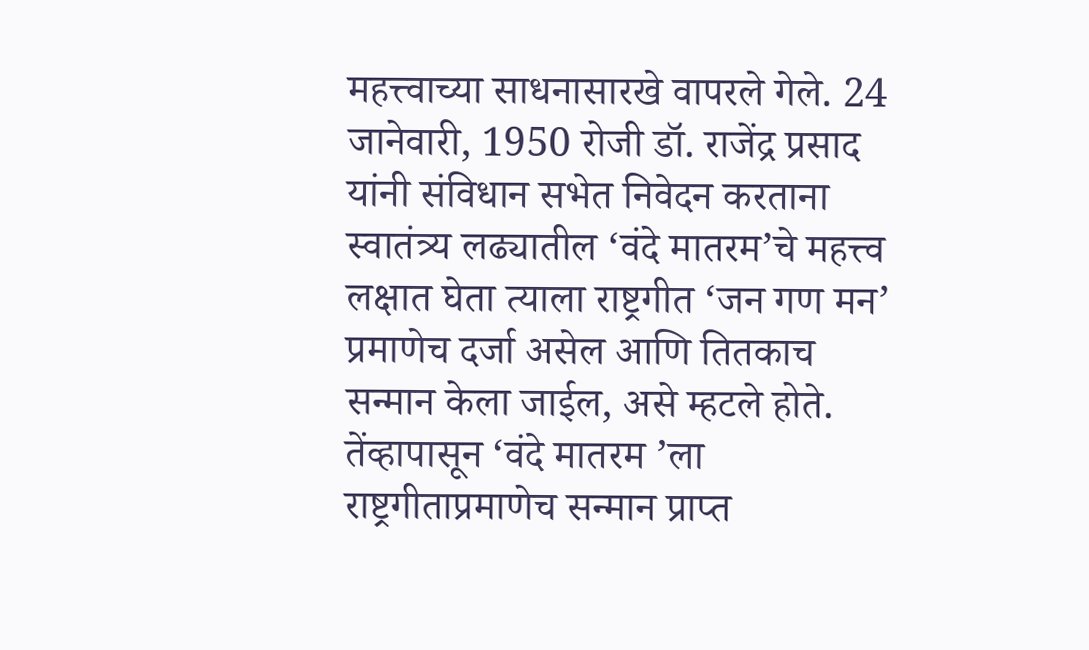महत्त्वाच्या साधनासारखे वापरले गेले. 24 जानेवारी, 1950 रोजी डॉ. राजेंद्र प्रसाद यांनी संविधान सभेत निवेदन करताना स्वातंत्र्य लढ्यातील ‘वंदे मातरम’चे महत्त्व लक्षात घेता त्याला राष्ट्रगीत ‘जन गण मन’ प्रमाणेच दर्जा असेल आणि तितकाच सन्मान केला जाईल, असे म्हटले होते. तेंव्हापासून ‘वंदे मातरम ’ला राष्ट्रगीताप्रमाणेच सन्मान प्राप्त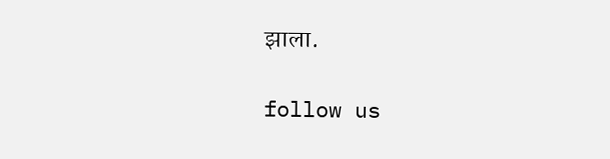झाला.

follow us